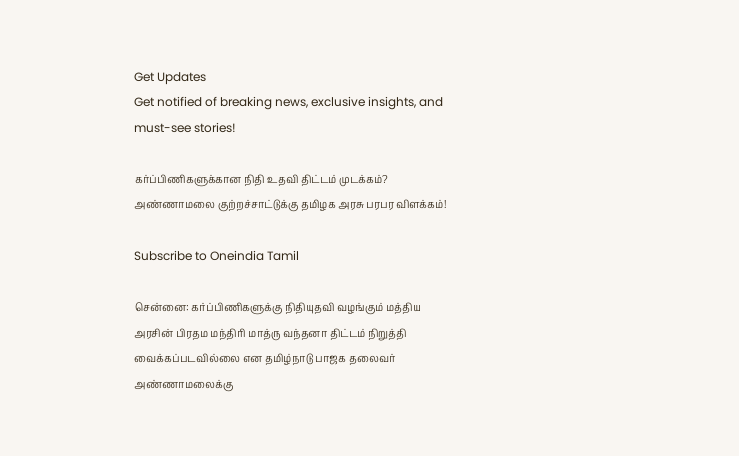Get Updates
Get notified of breaking news, exclusive insights, and must-see stories!

கர்ப்பிணிகளுக்கான நிதி உதவி திட்டம் முடக்கம்? அண்ணாமலை குற்றச்சாட்டுக்கு தமிழக அரசு பரபர விளக்கம்!

Subscribe to Oneindia Tamil

சென்னை: கர்ப்பிணிகளுக்கு நிதியுதவி வழங்கும் மத்திய அரசின் பிரதம மந்திரி மாத்ரு வந்தனா திட்டம் நிறுத்தி வைக்கப்படவில்லை என தமிழ்நாடு பாஜக தலைவர் அண்ணாமலைக்கு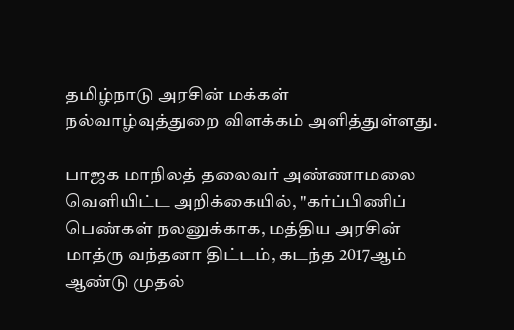தமிழ்நாடு அரசின் மக்கள் நல்வாழ்வுத்துறை விளக்கம் அளித்துள்ளது.

பாஜக மாநிலத் தலைவர் அண்ணாமலை வெளியிட்ட அறிக்கையில், "கர்ப்பிணிப் பெண்கள் நலனுக்காக, மத்திய அரசின் மாத்ரு வந்தனா திட்டம், கடந்த 2017ஆம் ஆண்டு முதல்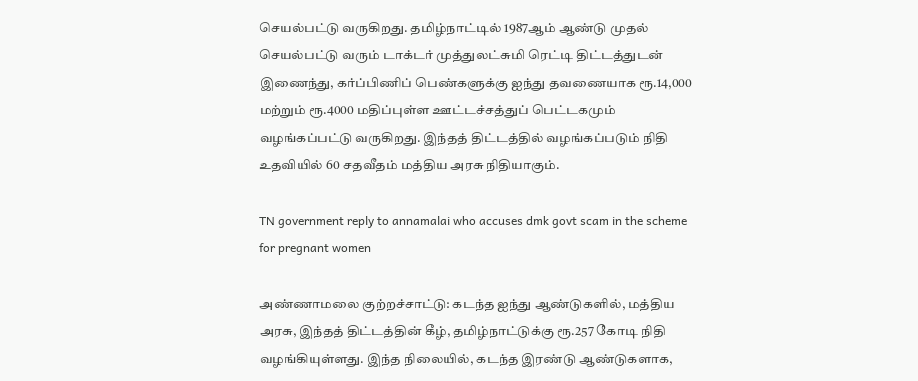செயல்பட்டு வருகிறது. தமிழ்நாட்டில் 1987ஆம் ஆண்டு முதல் செயல்பட்டு வரும் டாக்டர் முத்துலட்சுமி ரெட்டி திட்டத்துடன் இணைந்து, கர்ப்பிணிப் பெண்களுக்கு ஐந்து தவணையாக ரூ.14,000 மற்றும் ரூ.4000 மதிப்புள்ள ஊட்டச்சத்துப் பெட்டகமும் வழங்கப்பட்டு வருகிறது. இந்தத் திட்டத்தில் வழங்கப்படும் நிதி உதவியில் 60 சதவீதம் மத்திய அரசு நிதியாகும்.

TN government reply to annamalai who accuses dmk govt scam in the scheme for pregnant women

அண்ணாமலை குற்றச்சாட்டு: கடந்த ஐந்து ஆண்டுகளில், மத்திய அரசு, இந்தத் திட்டத்தின் கீழ், தமிழ்நாட்டுக்கு ரூ.257 கோடி நிதி வழங்கியுள்ளது. இந்த நிலையில், கடந்த இரண்டு ஆண்டுகளாக,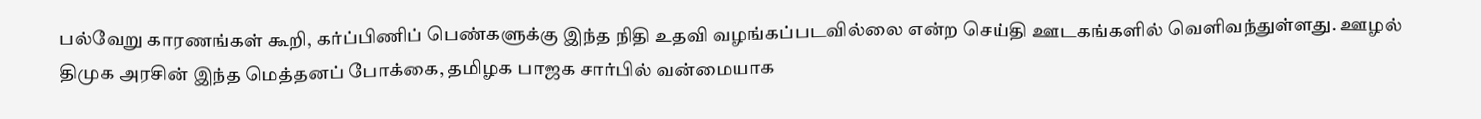பல்வேறு காரணங்கள் கூறி, கர்ப்பிணிப் பெண்களுக்கு இந்த நிதி உதவி வழங்கப்படவில்லை என்ற செய்தி ஊடகங்களில் வெளிவந்துள்ளது. ஊழல் திமுக அரசின் இந்த மெத்தனப் போக்கை, தமிழக பாஜக சார்பில் வன்மையாக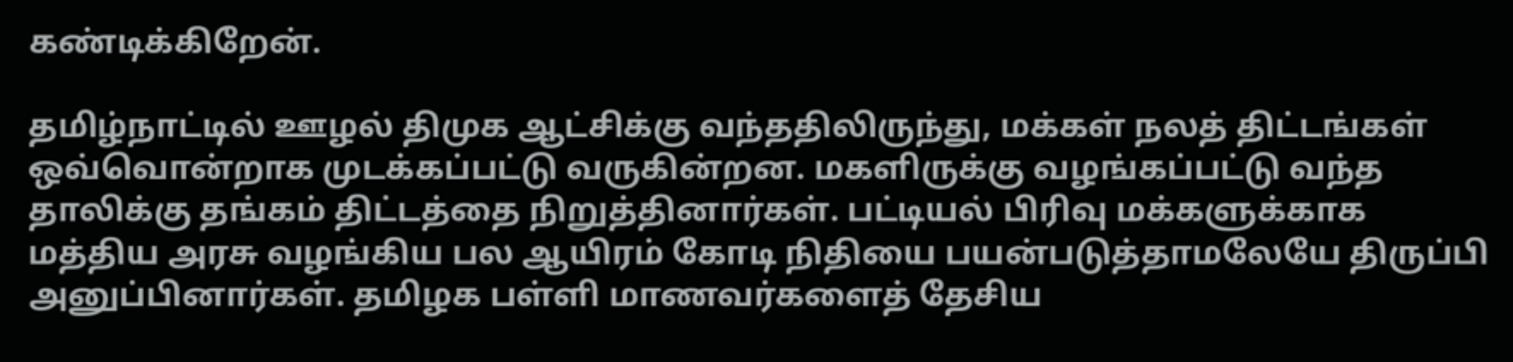கண்டிக்கிறேன்.

தமிழ்நாட்டில் ஊழல் திமுக ஆட்சிக்கு வந்ததிலிருந்து, மக்கள் நலத் திட்டங்கள் ஒவ்வொன்றாக முடக்கப்பட்டு வருகின்றன. மகளிருக்கு வழங்கப்பட்டு வந்த தாலிக்கு தங்கம் திட்டத்தை நிறுத்தினார்கள். பட்டியல் பிரிவு மக்களுக்காக மத்திய அரசு வழங்கிய பல ஆயிரம் கோடி நிதியை பயன்படுத்தாமலேயே திருப்பி அனுப்பினார்கள். தமிழக பள்ளி மாணவர்களைத் தேசிய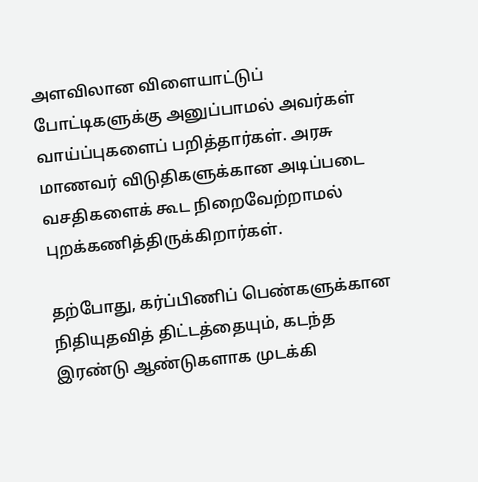அளவிலான விளையாட்டுப் போட்டிகளுக்கு அனுப்பாமல் அவர்கள் வாய்ப்புகளைப் பறித்தார்கள். அரசு மாணவர் விடுதிகளுக்கான அடிப்படை வசதிகளைக் கூட நிறைவேற்றாமல் புறக்கணித்திருக்கிறார்கள்.

தற்போது, கர்ப்பிணிப் பெண்களுக்கான நிதியுதவித் திட்டத்தையும், கடந்த இரண்டு ஆண்டுகளாக முடக்கி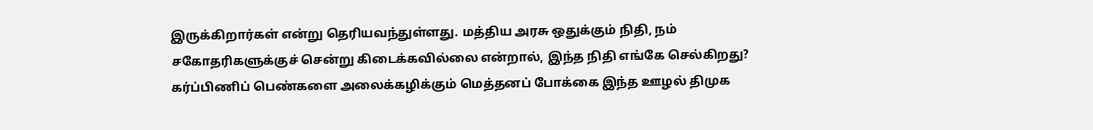இருக்கிறார்கள் என்று தெரியவந்துள்ளது. மத்திய அரசு ஒதுக்கும் நிதி, நம் சகோதரிகளுக்குச் சென்று கிடைக்கவில்லை என்றால், இந்த நிதி எங்கே செல்கிறது? கர்ப்பிணிப் பெண்களை அலைக்கழிக்கும் மெத்தனப் போக்கை இந்த ஊழல் திமுக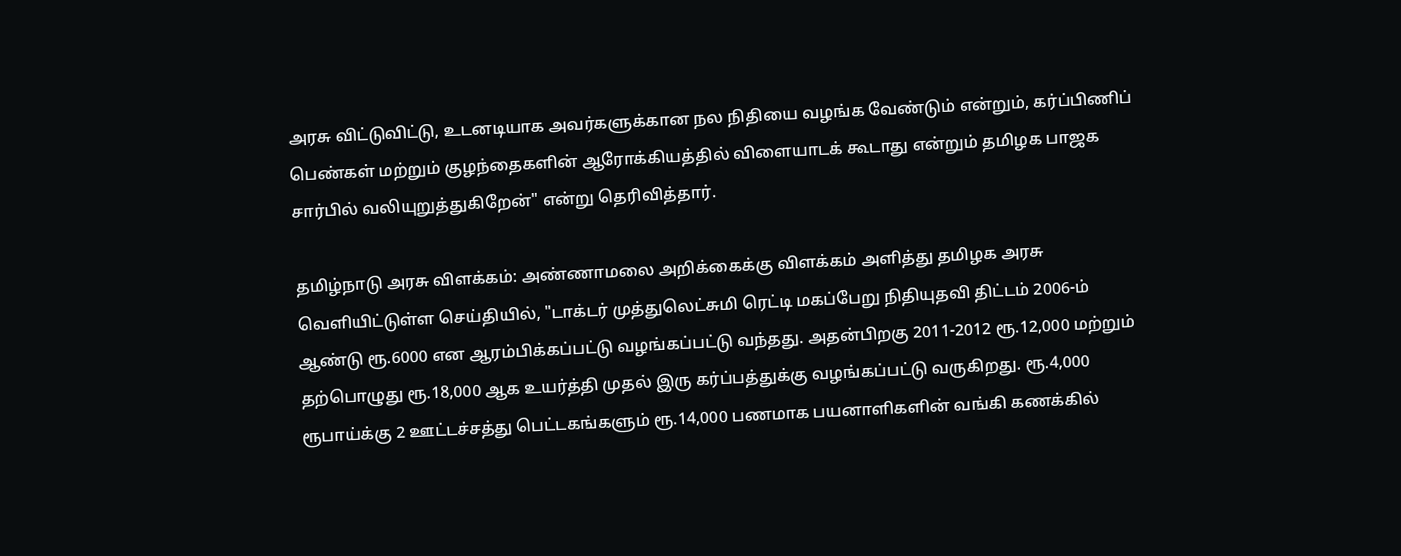அரசு விட்டுவிட்டு, உடனடியாக அவர்களுக்கான நல நிதியை வழங்க வேண்டும் என்றும், கர்ப்பிணிப் பெண்கள் மற்றும் குழந்தைகளின் ஆரோக்கியத்தில் விளையாடக் கூடாது என்றும் தமிழக பாஜக சார்பில் வலியுறுத்துகிறேன்" என்று தெரிவித்தார்.

தமிழ்நாடு அரசு விளக்கம்: அண்ணாமலை அறிக்கைக்கு விளக்கம் அளித்து தமிழக அரசு வெளியிட்டுள்ள செய்தியில், "டாக்டர் முத்துலெட்சுமி ரெட்டி மகப்பேறு நிதியுதவி திட்டம் 2006-ம் ஆண்டு ரூ.6000 என ஆரம்பிக்கப்பட்டு வழங்கப்பட்டு வந்தது. அதன்பிறகு 2011-2012 ரூ.12,000 மற்றும் தற்பொழுது ரூ.18,000 ஆக உயர்த்தி முதல் இரு கர்ப்பத்துக்கு வழங்கப்பட்டு வருகிறது. ரூ.4,000 ரூபாய்க்கு 2 ஊட்டச்சத்து பெட்டகங்களும் ரூ.14,000 பணமாக பயனாளிகளின் வங்கி கணக்கில்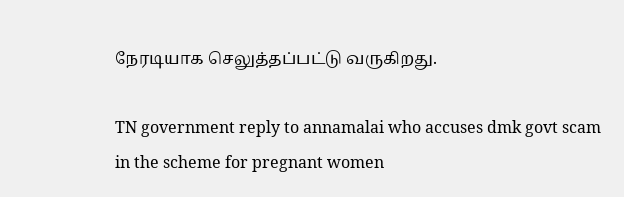நேரடியாக செலுத்தப்பட்டு வருகிறது.

TN government reply to annamalai who accuses dmk govt scam in the scheme for pregnant women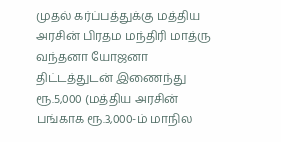முதல் கர்ப்பத்துக்கு மத்திய அரசின் பிரதம மந்திரி மாத்ரு வந்தனா யோஜனா திட்டத்துடன் இணைந்து ரூ.5,000 (மத்திய அரசின் பங்காக ரூ.3,000-ம் மாநில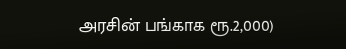அரசின் பங்காக ரூ.2,000)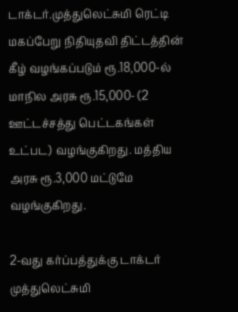டாக்டர்.முத்துலெட்சுமி ரெட்டி மகப்பேறு நிதியுதவி திட்டத்தின் கீழ் வழங்கப்படும் ரூ.18,000-ல் மாநில அரசு ரூ.15,000- (2 ஊட்டச்சத்து பெட்டகங்கள் உட்பட) வழங்குகிறது. மத்திய அரசு ரூ.3,000 மட்டுமே வழங்குகிறது.

2-வது கர்ப்பத்துக்கு டாக்டர் முத்துலெட்சுமி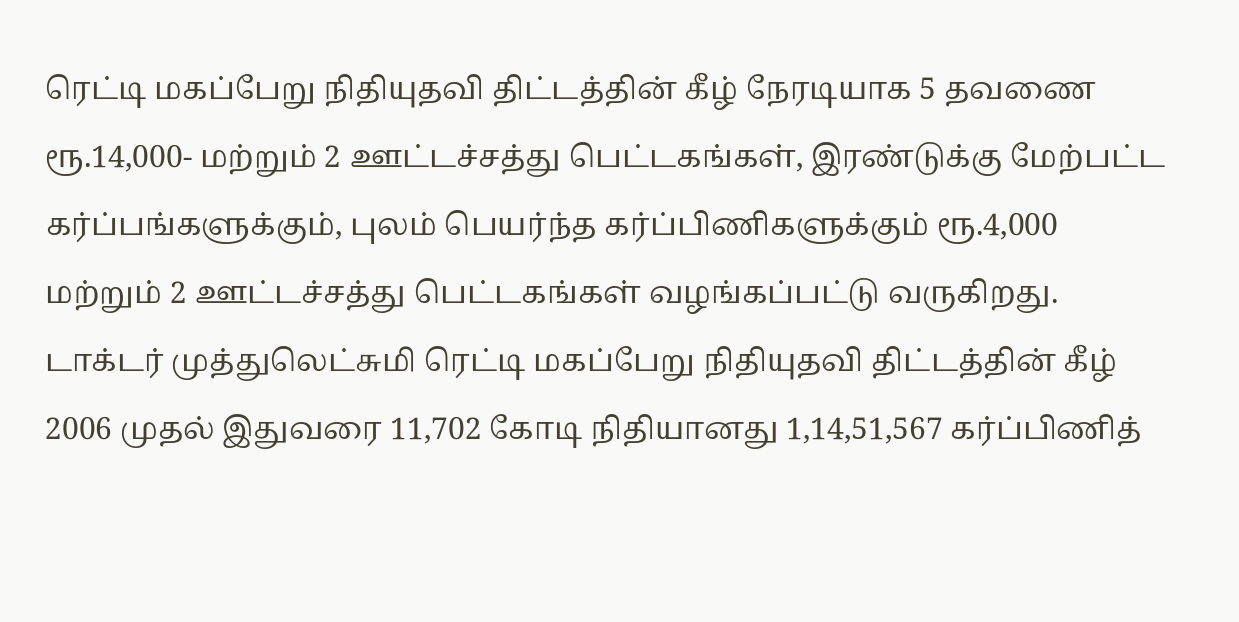ரெட்டி மகப்பேறு நிதியுதவி திட்டத்தின் கீழ் நேரடியாக 5 தவணை ரூ.14,000- மற்றும் 2 ஊட்டச்சத்து பெட்டகங்கள், இரண்டுக்கு மேற்பட்ட கர்ப்பங்களுக்கும், புலம் பெயர்ந்த கர்ப்பிணிகளுக்கும் ரூ.4,000 மற்றும் 2 ஊட்டச்சத்து பெட்டகங்கள் வழங்கப்பட்டு வருகிறது. டாக்டர் முத்துலெட்சுமி ரெட்டி மகப்பேறு நிதியுதவி திட்டத்தின் கீழ் 2006 முதல் இதுவரை 11,702 கோடி நிதியானது 1,14,51,567 கர்ப்பிணித்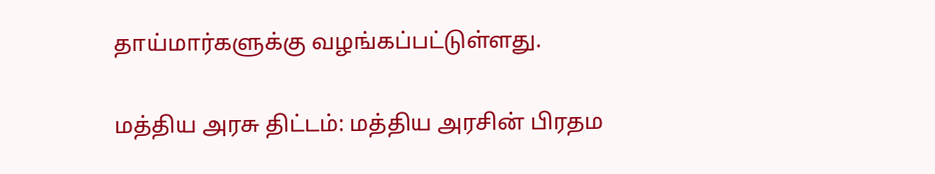தாய்மார்களுக்கு வழங்கப்பட்டுள்ளது.

மத்திய அரசு திட்டம்: மத்திய அரசின் பிரதம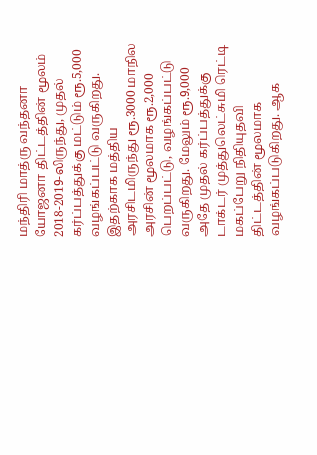மந்திரி மாத்ரு வந்தனா யோஜனா திட்டத்தின் மூலம் 2018-2019-லிருந்து, முதல் கர்ப்பத்துக்கு மட்டும் ரூ.5,000 வழங்கப்பட்டு வருகிறது. இதற்காக மத்திய அரசிடமிருந்து ரூ.3000 மாநில அரசின் மூலமாக ரூ.2,000 பெறப்பட்டு, வழங்கப்பட்டு வருகிறது. மேலும் ரூ.9,000 அதே முதல் கர்ப்பத்துக்கு டாக்டர் முத்துலெட்சுமி ரெட்டி மகப்பேறு நிதியுதவி திட்டத்தின் மூலமாக வழங்கப்படுகிறது. ஆக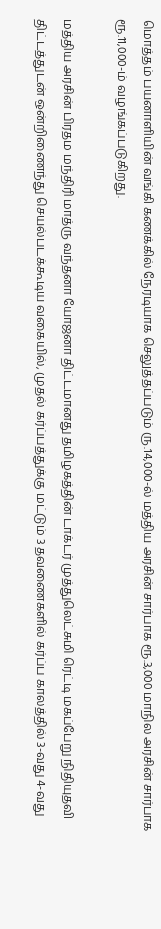மொத்தம் பயனாளியின் வங்கி கணக்கில் நேரடியாக செலுத்தப்படும் ரு.14,000-ல் மத்திய அரசின் சார்பாக ரூ.3,000 மாநில அரசின் சார்பாக ரூ.11,000-ம் வழங்கப்படுகிறது.

மத்திய அரசின் பிரதம மந்திரி மாத்ரு வந்தனா யோஜனா திட்டமானது தமிழகத்தின் டாக்டர் முத்துலெட்சுமி ரெட்டி மகப்பேறு நிதியுதவி திட்டத்துடன் ஒன்றிணைந்து செயல்படக்கூடிய வகையில், முதல் கர்ப்பத்துக்கு மட்டும் 3 தவணைகளில் கர்ப்ப காலத்தில் 3-வது 4-வது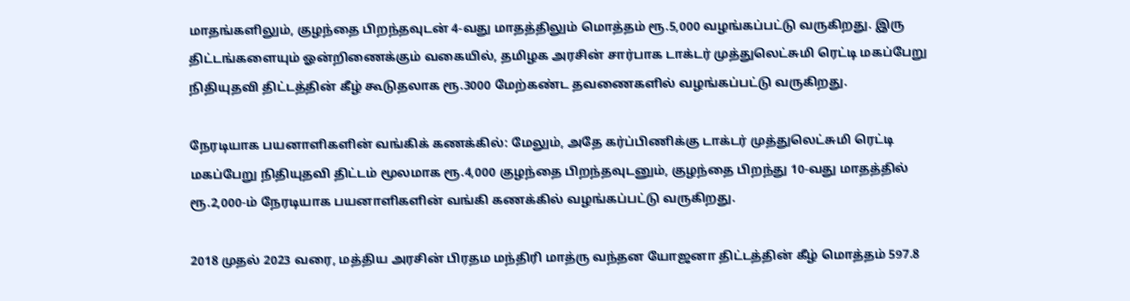மாதங்களிலும், குழந்தை பிறந்தவுடன் 4-வது மாதத்திலும் மொத்தம் ரூ.5,000 வழங்கப்பட்டு வருகிறது. இரு திட்டங்களையும் ஓன்றிணைக்கும் வகையில், தமிழக அரசின் சார்பாக டாக்டர் முத்துலெட்சுமி ரெட்டி மகப்பேறு நிதியுதவி திட்டத்தின் கீழ் கூடுதலாக ரூ.3000 மேற்கண்ட தவணைகளில் வழங்கப்பட்டு வருகிறது.

நேரடியாக பயனாளிகளின் வங்கிக் கணக்கில்: மேலும், அதே கர்ப்பிணிக்கு டாக்டர் முத்துலெட்சுமி ரெட்டி மகப்பேறு நிதியுதவி திட்டம் மூலமாக ரூ.4,000 குழந்தை பிறந்தவுடனும், குழந்தை பிறந்து 10-வது மாதத்தில் ரூ.2,000-ம் நேரடியாக பயனாளிகளின் வங்கி கணக்கில் வழங்கப்பட்டு வருகிறது.

2018 முதல் 2023 வரை, மத்திய அரசின் பிரதம மந்திரி மாத்ரு வந்தன யோஜனா திட்டத்தின் கீழ் மொத்தம் 597.8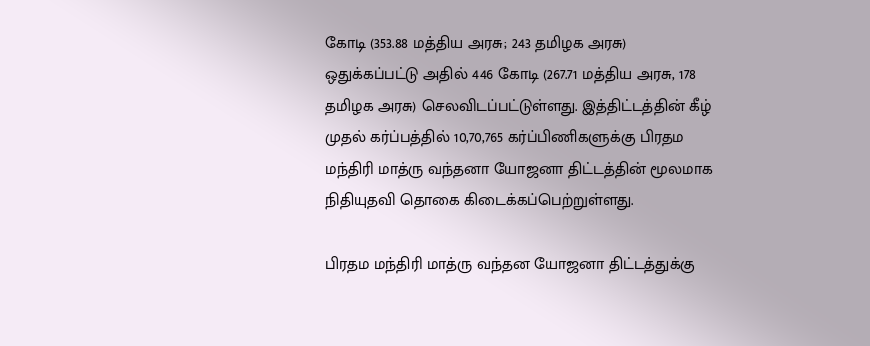கோடி (353.88 மத்திய அரசு; 243 தமிழக அரசு) ஒதுக்கப்பட்டு அதில் 446 கோடி (267.71 மத்திய அரசு, 178 தமிழக அரசு) செலவிடப்பட்டுள்ளது. இத்திட்டத்தின் கீழ் முதல் கர்ப்பத்தில் 10,70,765 கர்ப்பிணிகளுக்கு பிரதம மந்திரி மாத்ரு வந்தனா யோஜனா திட்டத்தின் மூலமாக நிதியுதவி தொகை கிடைக்கப்பெற்றுள்ளது.

பிரதம மந்திரி மாத்ரு வந்தன யோஜனா திட்டத்துக்கு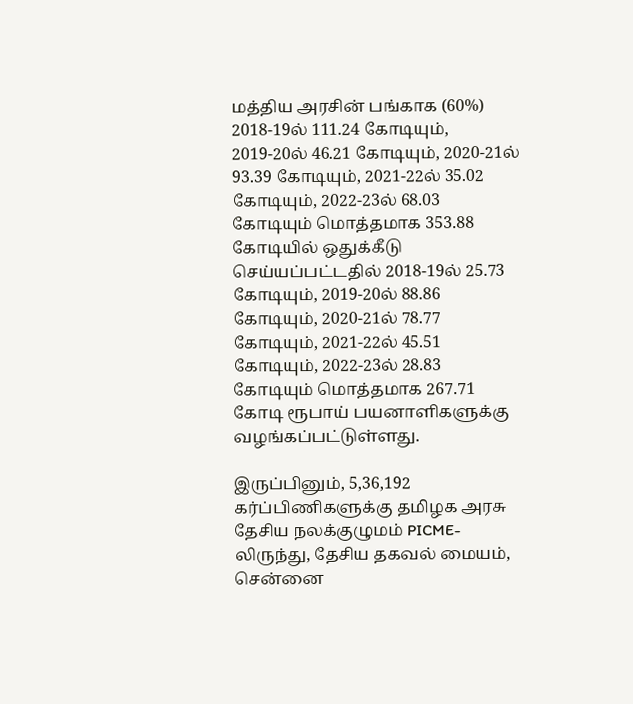மத்திய அரசின் பங்காக (60%) 2018-19ல் 111.24 கோடியும், 2019-20ல் 46.21 கோடியும், 2020-21ல் 93.39 கோடியும், 2021-22ல் 35.02 கோடியும், 2022-23ல் 68.03 கோடியும் மொத்தமாக 353.88 கோடியில் ஒதுக்கீடு செய்யப்பட்டதில் 2018-19ல் 25.73 கோடியும், 2019-20ல் 88.86 கோடியும், 2020-21ல் 78.77 கோடியும், 2021-22ல் 45.51 கோடியும், 2022-23ல் 28.83 கோடியும் மொத்தமாக 267.71 கோடி ரூபாய் பயனாளிகளுக்கு வழங்கப்பட்டுள்ளது.

இருப்பினும், 5,36,192 கர்ப்பிணிகளுக்கு தமிழக அரசு தேசிய நலக்குழுமம் PICME-லிருந்து, தேசிய தகவல் மையம், சென்னை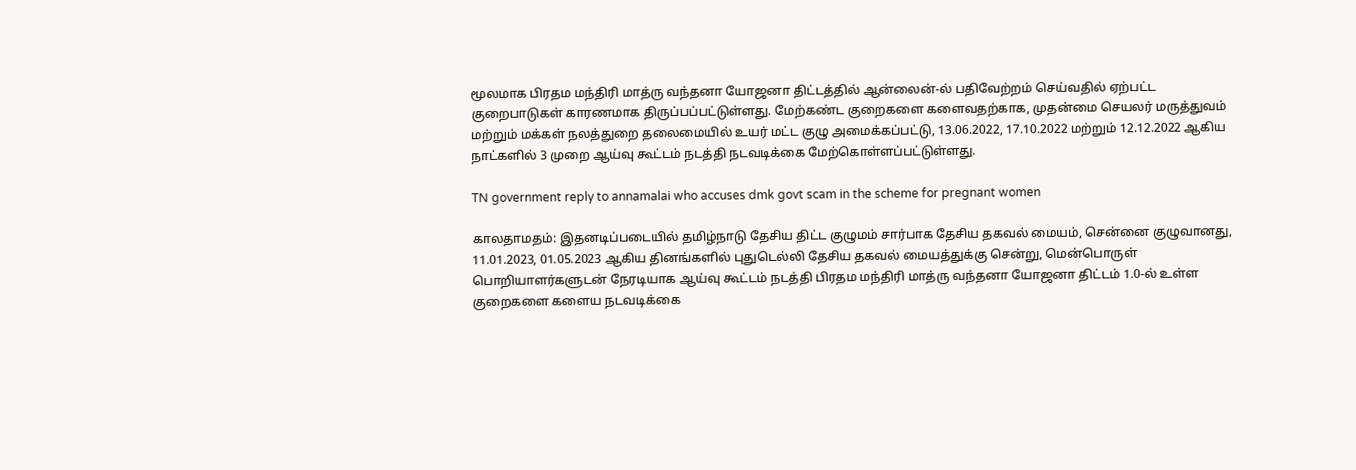மூலமாக பிரதம மந்திரி மாத்ரு வந்தனா யோஜனா திட்டத்தில் ஆன்லைன்-ல் பதிவேற்றம் செய்வதில் ஏற்பட்ட குறைபாடுகள் காரணமாக திருப்பப்பட்டுள்ளது. மேற்கண்ட குறைகளை களைவதற்காக, முதன்மை செயலர் மருத்துவம் மற்றும் மக்கள் நலத்துறை தலைமையில் உயர் மட்ட குழு அமைக்கப்பட்டு, 13.06.2022, 17.10.2022 மற்றும் 12.12.2022 ஆகிய நாட்களில் 3 முறை ஆய்வு கூட்டம் நடத்தி நடவடிக்கை மேற்கொள்ளப்பட்டுள்ளது.

TN government reply to annamalai who accuses dmk govt scam in the scheme for pregnant women

காலதாமதம்: இதனடிப்படையில் தமிழ்நாடு தேசிய திட்ட குழுமம் சார்பாக தேசிய தகவல் மையம், சென்னை குழுவானது, 11.01.2023, 01.05.2023 ஆகிய தினங்களில் புதுடெல்லி தேசிய தகவல் மையத்துக்கு சென்று, மென்பொருள் பொறியாளர்களுடன் நேரடியாக ஆய்வு கூட்டம் நடத்தி பிரதம மந்திரி மாத்ரு வந்தனா யோஜனா திட்டம் 1.0-ல் உள்ள குறைகளை களைய நடவடிக்கை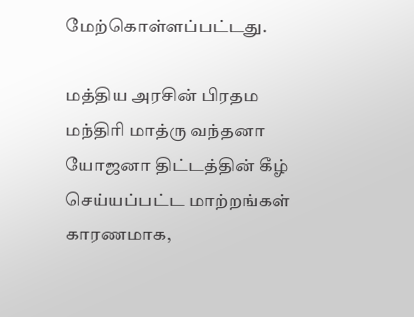மேற்கொள்ளப்பட்டது.

மத்திய அரசின் பிரதம மந்திரி மாத்ரு வந்தனா யோஜனா திட்டத்தின் கீழ் செய்யப்பட்ட மாற்றங்கள் காரணமாக,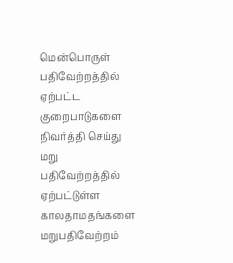மென்பொருள் பதிவேற்றத்தில் ஏற்பட்ட குறைபாடுகளை நிவர்த்தி செய்து மறு பதிவேற்றத்தில் ஏற்பட்டுள்ள காலதாமதங்களை மறுபதிவேற்றம்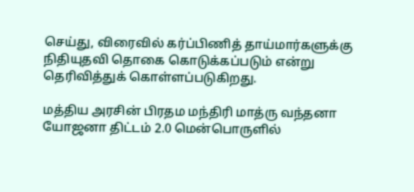செய்து, விரைவில் கர்ப்பிணித் தாய்மார்களுக்கு நிதியுதவி தொகை கொடுக்கப்படும் என்று தெரிவித்துக் கொள்ளப்படுகிறது.

மத்திய அரசின் பிரதம மந்திரி மாத்ரு வந்தனா யோஜனா திட்டம் 2.0 மென்பொருளில்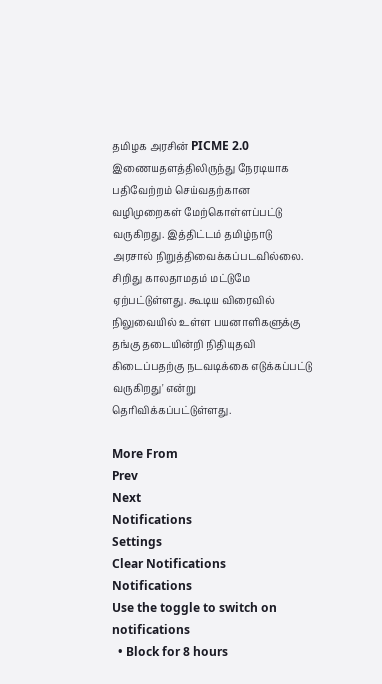தமிழக அரசின் PICME 2.0 இணையதளத்திலிருந்து நேரடியாக பதிவேற்றம் செய்வதற்கான வழிமுறைகள் மேற்கொள்ளப்பட்டு வருகிறது. இத்திட்டம் தமிழ்நாடு அரசால் நிறுத்திவைக்கப்படவில்லை. சிறிது காலதாமதம் மட்டுமே ஏற்பட்டுள்ளது. கூடிய விரைவில் நிலுவையில் உள்ள பயனாளிகளுக்கு தங்கு தடையின்றி நிதியுதவி கிடைப்பதற்கு நடவடிக்கை எடுக்கப்பட்டு வருகிறது' என்று தெரிவிக்கப்பட்டுள்ளது.

More From
Prev
Next
Notifications
Settings
Clear Notifications
Notifications
Use the toggle to switch on notifications
  • Block for 8 hours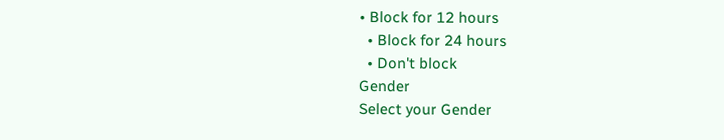• Block for 12 hours
  • Block for 24 hours
  • Don't block
Gender
Select your Gender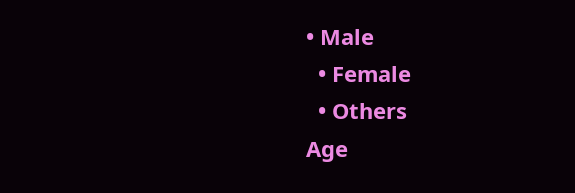• Male
  • Female
  • Others
Age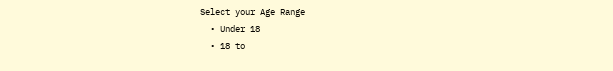Select your Age Range
  • Under 18
  • 18 to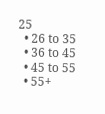25
  • 26 to 35
  • 36 to 45
  • 45 to 55
  • 55+